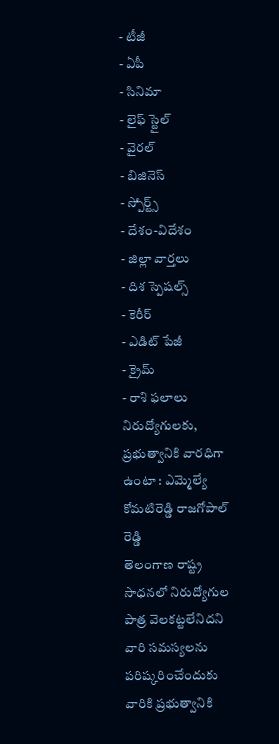- టీజీ
- ఏపీ
- సినిమా
- లైఫ్ స్టైల్
- వైరల్
- బిజినెస్
- స్పోర్ట్స్
- దేశం-విదేశం
- జిల్లా వార్తలు
- దిశ స్పెషల్స్
- కెరీర్
- ఎడిట్ పేజీ
- క్రైమ్
- రాశి ఫలాలు
నిరుద్యోగులకు, ప్రభుత్వానికి వారధిగా ఉంటా : ఎమ్మెల్యే కోమటిరెడ్డి రాజగోపాల్ రెడ్డి
తెలంగాణ రాష్ట్ర సాధనలో నిరుద్యోగుల పాత్ర వెలకట్టలేనిదని వారి సమస్యలను పరిష్కరించేందుకు వారికి ప్రభుత్వానికి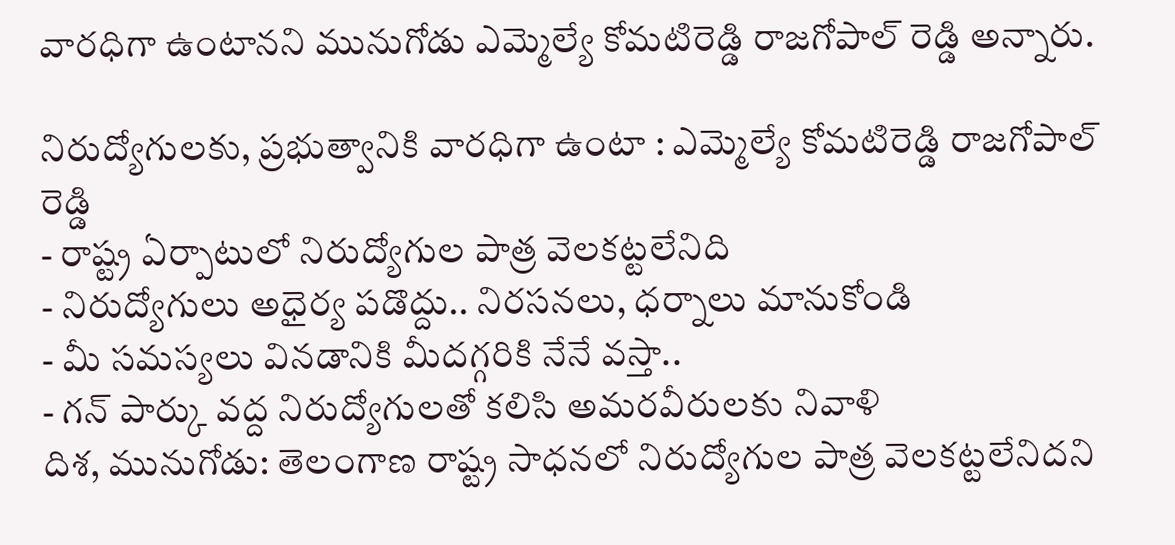వారధిగా ఉంటానని మునుగోడు ఎమ్మెల్యే కోమటిరెడ్డి రాజగోపాల్ రెడ్డి అన్నారు.

నిరుద్యోగులకు, ప్రభుత్వానికి వారధిగా ఉంటా : ఎమ్మెల్యే కోమటిరెడ్డి రాజగోపాల్ రెడ్డి
- రాష్ట్ర ఏర్పాటులో నిరుద్యోగుల పాత్ర వెలకట్టలేనిది
- నిరుద్యోగులు అధైర్య పడొద్దు.. నిరసనలు, ధర్నాలు మానుకోండి
- మీ సమస్యలు వినడానికి మీదగ్గరికి నేనే వస్తా..
- గన్ పార్కు వద్ద నిరుద్యోగులతో కలిసి అమరవీరులకు నివాళి
దిశ, మునుగోడు: తెలంగాణ రాష్ట్ర సాధనలో నిరుద్యోగుల పాత్ర వెలకట్టలేనిదని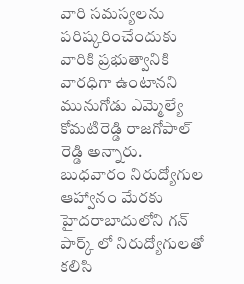వారి సమస్యలను పరిష్కరించేందుకు వారికి ప్రభుత్వానికి వారధిగా ఉంటానని మునుగోడు ఎమ్మెల్యే కోమటిరెడ్డి రాజగోపాల్ రెడ్డి అన్నారు. బుధవారం నిరుద్యోగుల ఆహ్వానం మేరకు హైదరాబాదులోని గన్ పార్క్ లో నిరుద్యోగులతో కలిసి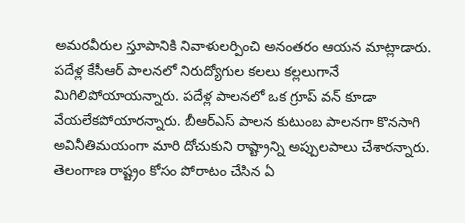అమరవీరుల స్తూపానికి నివాళులర్పించి అనంతరం ఆయన మాట్లాడారు. పదేళ్ల కేసీఆర్ పాలనలో నిరుద్యోగుల కలలు కల్లలుగానే మిగిలిపోయాయన్నారు. పదేళ్ల పాలనలో ఒక గ్రూప్ వన్ కూడా వేయలేకపోయారన్నారు. బీఆర్ఎస్ పాలన కుటుంబ పాలనగా కొనసాగి అవినీతిమయంగా మారి దోచుకుని రాష్ట్రాన్ని అప్పులపాలు చేశారన్నారు. తెలంగాణ రాష్ట్రం కోసం పోరాటం చేసిన ఏ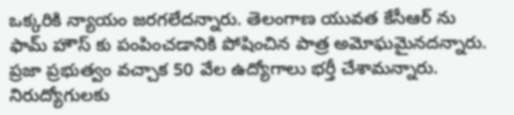ఒక్కరికి న్యాయం జరగలేదన్నారు. తెలంగాణ యువత కేసీఆర్ ను ఫామ్ హౌస్ కు పంపించడానికి పోషించిన పాత్ర అమోఘమైనదన్నారు. ప్రజా ప్రభుత్వం వచ్చాక 50 వేల ఉద్యోగాలు భర్తీ చేశామన్నారు. నిరుద్యోగులకు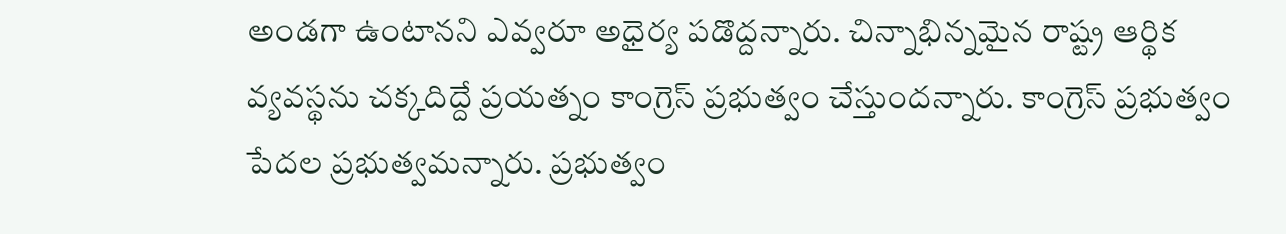అండగా ఉంటానని ఎవ్వరూ అధైర్య పడొద్దన్నారు. చిన్నాభిన్నమైన రాష్ట్ర ఆర్థిక వ్యవస్థను చక్కదిద్దే ప్రయత్నం కాంగ్రెస్ ప్రభుత్వం చేస్తుందన్నారు. కాంగ్రెస్ ప్రభుత్వం పేదల ప్రభుత్వమన్నారు. ప్రభుత్వం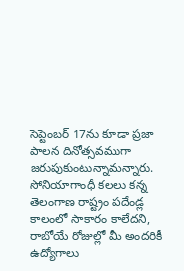సెప్టెంబర్ 17ను కూడా ప్రజా పాలన దినోత్సవముగా జరుపుకుంటున్నామన్నారు. సోనియాగాంధీ కలలు కన్న తెలంగాణ రాష్ట్రం పదేండ్ల కాలంలో సాకారం కాలేదని, రాబోయే రోజుల్లో మీ అందరికీ ఉద్యోగాలు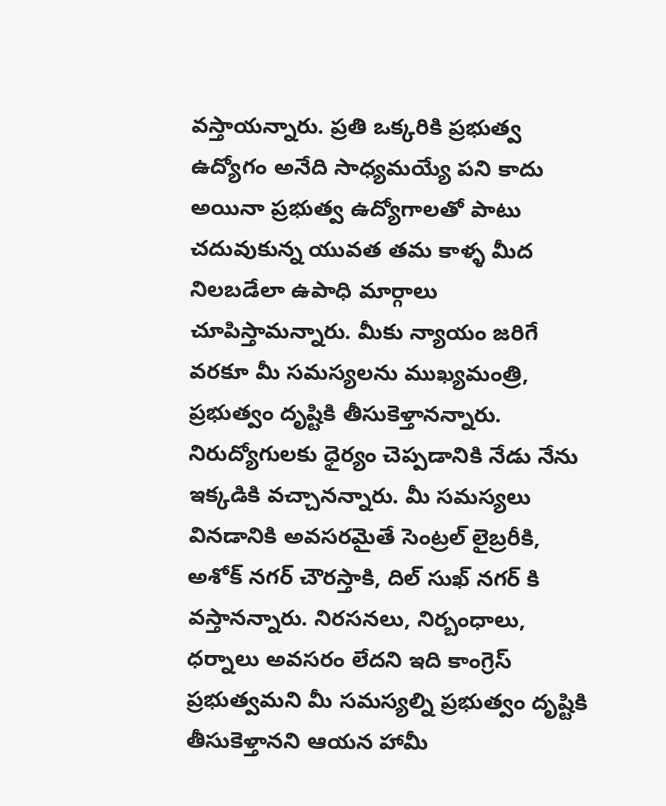వస్తాయన్నారు. ప్రతి ఒక్కరికి ప్రభుత్వ ఉద్యోగం అనేది సాధ్యమయ్యే పని కాదు అయినా ప్రభుత్వ ఉద్యోగాలతో పాటు చదువుకున్న యువత తమ కాళ్ళ మీద నిలబడేలా ఉపాధి మార్గాలు చూపిస్తామన్నారు. మీకు న్యాయం జరిగే వరకూ మీ సమస్యలను ముఖ్యమంత్రి, ప్రభుత్వం దృష్టికి తీసుకెళ్తానన్నారు. నిరుద్యోగులకు ధైర్యం చెప్పడానికి నేడు నేను ఇక్కడికి వచ్చానన్నారు. మీ సమస్యలు వినడానికి అవసరమైతే సెంట్రల్ లైబ్రరీకి, అశోక్ నగర్ చౌరస్తాకి, దిల్ సుఖ్ నగర్ కి వస్తానన్నారు. నిరసనలు, నిర్బంధాలు, ధర్నాలు అవసరం లేదని ఇది కాంగ్రెస్ ప్రభుత్వమని మీ సమస్యల్ని ప్రభుత్వం దృష్టికి తీసుకెళ్తానని ఆయన హామీ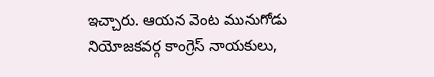ఇచ్చారు. ఆయన వెంట మునుగోడు నియోజకవర్గ కాంగ్రెస్ నాయకులు,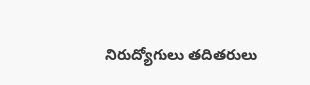నిరుద్యోగులు తదితరులు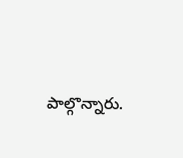పాల్గొన్నారు.